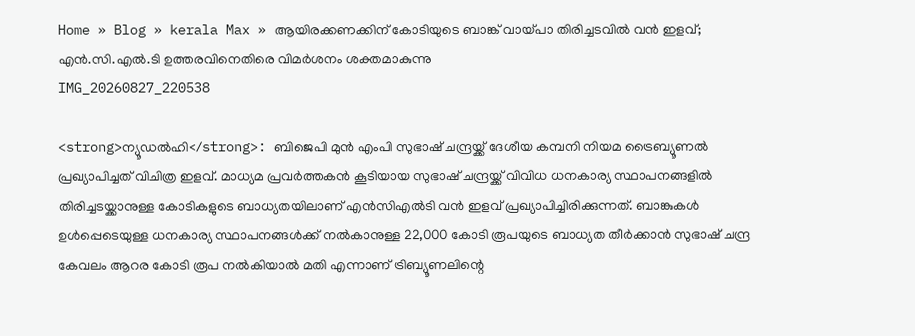Home » Blog » kerala Max » ആയിരക്കണക്കിന് കോടിയുടെ ബാങ്ക് വായ്പാ തിരിച്ചടവിൽ വൻ ഇളവ്; എൻ.സി.എൽ.ടി ഉത്തരവിനെതിരെ വിമർശനം ശക്തമാകുന്നു
IMG_20260827_220538

<strong>ന്യൂഡല്‍ഹി</strong>: ബിജെപി മുന്‍ എംപി സുഭാഷ് ചന്ദ്രയ്ക്ക് ദേശീയ കമ്പനി നിയമ ട്രൈബ്യൂണല്‍ പ്രഖ്യാപിച്ചത് വിചിത്ര ഇളവ്. മാധ്യമ പ്രവര്‍ത്തകന്‍ കൂടിയായ സുഭാഷ് ചന്ദ്രയ്ക്ക് വിവിധ ധനകാര്യ സ്ഥാപനങ്ങളില്‍ തിരിച്ചടയ്ക്കാനുള്ള കോടികളുടെ ബാധ്യതയിലാണ് എന്‍സിഎല്‍ടി വന്‍ ഇളവ് പ്രഖ്യാപിച്ചിരിക്കുന്നത്. ബാങ്കുകള്‍ ഉള്‍പ്പെടെയുള്ള ധനകാര്യ സ്ഥാപനങ്ങള്‍ക്ക് നല്‍കാനുള്ള 22,000 കോടി രൂപയുടെ ബാധ്യത തീര്‍ക്കാന്‍ സുഭാഷ് ചന്ദ്ര കേവലം ആറര കോടി രൂപ നല്‍കിയാല്‍ മതി എന്നാണ് ട്രിബ്യൂണലിന്റെ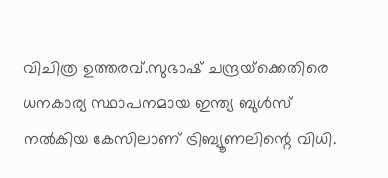വിചിത്ര ഉത്തരവ്.സുഭാഷ് ചന്ദ്രയ്‌ക്കെതിരെ ധനകാര്യ സ്ഥാപനമായ ഇന്ത്യ ബുള്‍സ് നല്‍കിയ കേസിലാണ് ട്രിബ്യൂണലിന്റെ വിധി.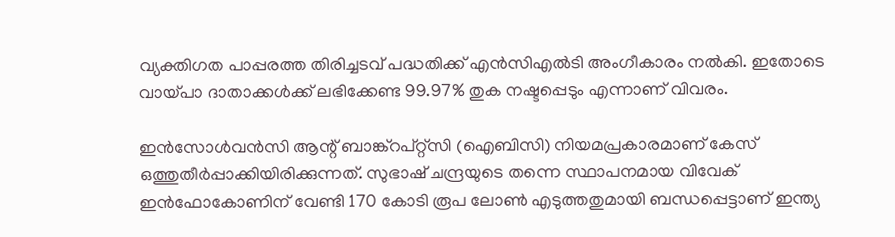വ്യക്തിഗത പാപ്പരത്ത തിരിച്ചടവ് പദ്ധതിക്ക് എന്‍സിഎല്‍ടി അംഗീകാരം നല്‍കി. ഇതോടെ വായ്പാ ദാതാക്കള്‍ക്ക് ലഭിക്കേണ്ട 99.97% തുക നഷ്ടപ്പെടും എന്നാണ് വിവരം.

ഇന്‍സോള്‍വന്‍സി ആന്റ് ബാങ്ക്‌റപ്റ്റ്‌സി (ഐബിസി) നിയമപ്രകാരമാണ് കേസ് ഒത്തുതീര്‍പ്പാക്കിയിരിക്കുന്നത്. സുഭാഷ് ചന്ദ്രയുടെ തന്നെ സ്ഥാപനമായ വിവേക് ഇന്‍ഫോകോണിന് വേണ്ടി 170 കോടി രൂപ ലോണ്‍ എടുത്തതുമായി ബന്ധപ്പെട്ടാണ് ഇന്ത്യ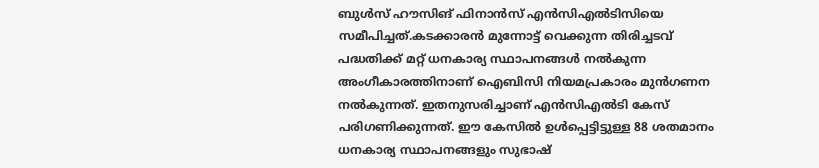ബുള്‍സ് ഹൗസിങ് ഫിനാന്‍സ് എന്‍സിഎല്‍ടിസിയെ സമീപിച്ചത്.കടക്കാരന്‍ മുന്നോട്ട് വെക്കുന്ന തിരിച്ചടവ് പദ്ധതിക്ക് മറ്റ് ധനകാര്യ സ്ഥാപനങ്ങള്‍ നല്‍കുന്ന അംഗീകാരത്തിനാണ് ഐബിസി നിയമപ്രകാരം മുന്‍ഗണന നല്‍കുന്നത്. ഇതനുസരിച്ചാണ് എന്‍സിഎല്‍ടി കേസ് പരിഗണിക്കുന്നത്. ഈ കേസില്‍ ഉള്‍പ്പെട്ടിട്ടുള്ള 88 ശതമാനം ധനകാര്യ സ്ഥാപനങ്ങളും സുഭാഷ്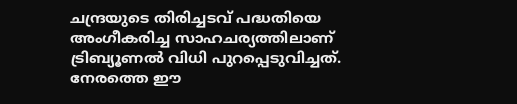ചന്ദ്രയുടെ തിരിച്ചടവ് പദ്ധതിയെ അംഗീകരിച്ച സാഹചര്യത്തിലാണ് ട്രിബ്യൂണല്‍ വിധി പുറപ്പെടുവിച്ചത്. നേരത്തെ ഈ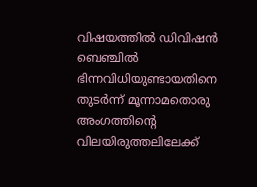വിഷയത്തില്‍ ഡിവിഷന്‍ ബെഞ്ചില്‍ ഭിന്നവിധിയുണ്ടായതിനെ തുടര്‍ന്ന് മൂന്നാമതൊരു അംഗത്തിന്റെ വിലയിരുത്തലിലേക്ക്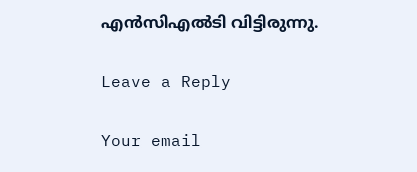എന്‍സിഎല്‍ടി വിട്ടിരുന്നു.

Leave a Reply

Your email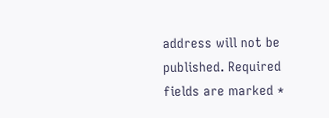address will not be published. Required fields are marked *